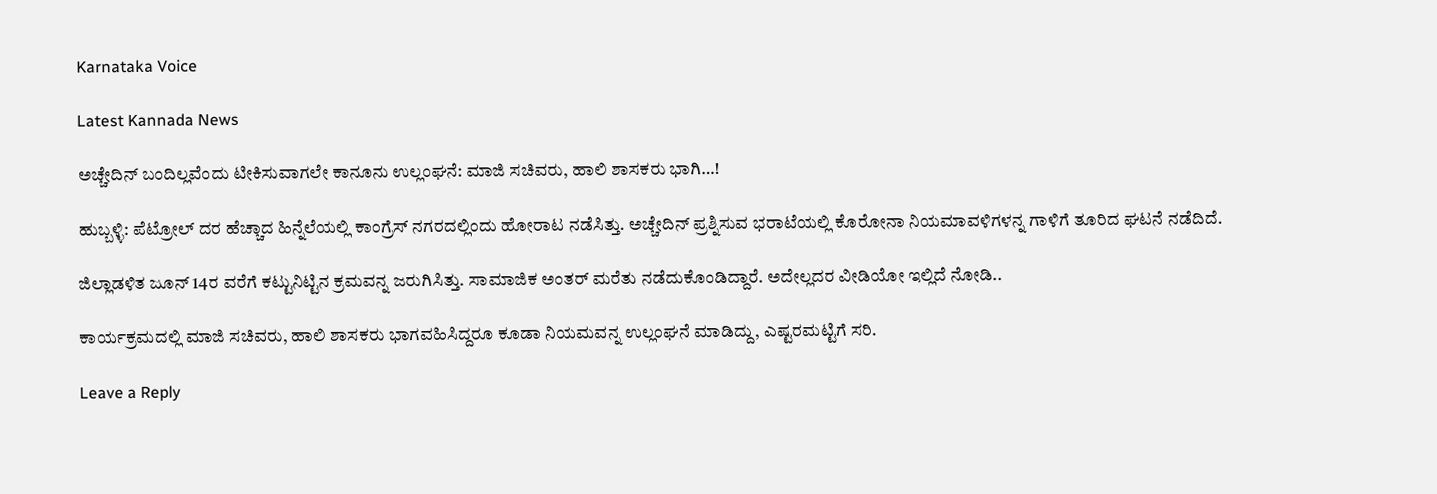Karnataka Voice

Latest Kannada News

ಅಚ್ಚೇದಿನ್ ಬಂದಿಲ್ಲವೆಂದು ಟೀಕಿಸುವಾಗಲೇ ಕಾನೂನು ಉಲ್ಲಂಘನೆ: ಮಾಜಿ ಸಚಿವರು, ಹಾಲಿ ಶಾಸಕರು ಭಾಗಿ…!

ಹುಬ್ಬಳ್ಳಿ: ಪೆಟ್ರೋಲ್ ದರ ಹೆಚ್ಚಾದ ಹಿನ್ನೆಲೆಯಲ್ಲಿ ಕಾಂಗ್ರೆಸ್ ನಗರದಲ್ಲಿಂದು ಹೋರಾಟ ನಡೆಸಿತ್ತು. ಅಚ್ಚೇದಿನ್ ಪ್ರಶ್ನಿಸುವ ಭರಾಟೆಯಲ್ಲಿ ಕೊರೋನಾ ನಿಯಮಾವಳಿಗಳನ್ನ ಗಾಳಿಗೆ ತೂರಿದ ಘಟನೆ ನಡೆದಿದೆ.

ಜಿಲ್ಲಾಡಳಿತ ಜೂನ್ 14ರ ವರೆಗೆ ಕಟ್ಟುನಿಟ್ಟಿನ ಕ್ರಮವನ್ನ ಜರುಗಿಸಿತ್ತು. ಸಾಮಾಜಿಕ ಅಂತರ್ ಮರೆತು ನಡೆದುಕೊಂಡಿದ್ದಾರೆ. ಅದೇಲ್ಲದರ ವೀಡಿಯೋ ಇಲ್ಲಿದೆ ನೋಡಿ..

ಕಾರ್ಯಕ್ರಮದಲ್ಲಿ ಮಾಜಿ ಸಚಿವರು, ಹಾಲಿ ಶಾಸಕರು ಭಾಗವಹಿಸಿದ್ದರೂ ಕೂಡಾ ನಿಯಮವನ್ನ ಉಲ್ಲಂಘನೆ ಮಾಡಿದ್ದು, ಎಷ್ಟರಮಟ್ಟಿಗೆ ಸರಿ.

Leave a Reply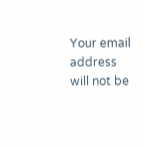Your email address will not be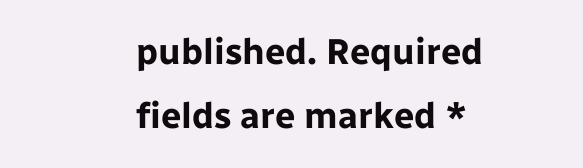published. Required fields are marked *